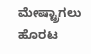ಮೇಷ್ಟ್ರಾಗಲು ಹೊರಟ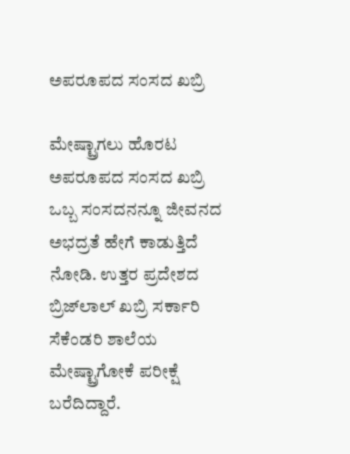ಅಪರೂಪದ ಸಂಸದ ಖಬ್ರಿ

ಮೇಷ್ಟ್ರಾಗಲು ಹೊರಟ ಅಪರೂಪದ ಸಂಸದ ಖಬ್ರಿ
ಒಬ್ಬ ಸಂಸದನನ್ನೂ ಜೀವನದ ಅಭದ್ರತೆ ಹೇಗೆ ಕಾಡುತ್ತಿದೆ ನೋಡಿ. ಉತ್ತರ ಪ್ರದೇಶದ ಬ್ರಿಜ್‌ಲಾಲ್‌ ಖಬ್ರಿ ಸರ್ಕಾರಿ ಸೆಕೆಂಡರಿ ಶಾಲೆಯ ಮೇಷ್ಟ್ರಾಗೋಕೆ ಪರೀಕ್ಷೆ ಬರೆದಿದ್ದಾರೆ.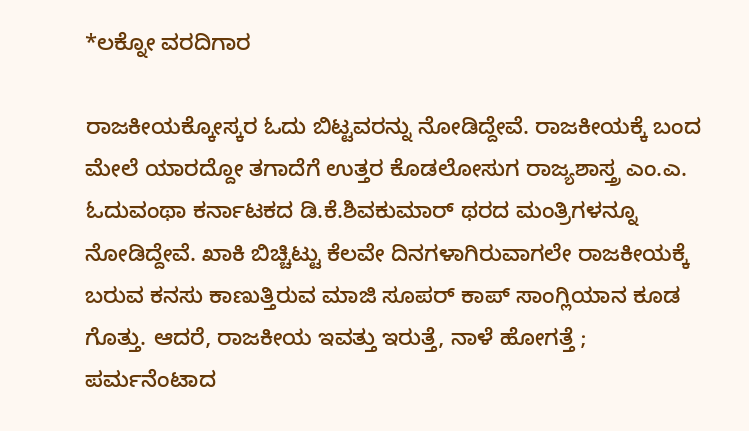*ಲಕ್ನೋ ವರದಿಗಾರ

ರಾಜಕೀಯಕ್ಕೋಸ್ಕರ ಓದು ಬಿಟ್ಟವರನ್ನು ನೋಡಿದ್ದೇವೆ. ರಾಜಕೀಯಕ್ಕೆ ಬಂದ ಮೇಲೆ ಯಾರದ್ದೋ ತಗಾದೆಗೆ ಉತ್ತರ ಕೊಡಲೋಸುಗ ರಾಜ್ಯಶಾಸ್ತ್ರ ಎಂ.ಎ. ಓದುವಂಥಾ ಕರ್ನಾಟಕದ ಡಿ.ಕೆ.ಶಿವಕುಮಾರ್‌ ಥರದ ಮಂತ್ರಿಗಳನ್ನೂ ನೋಡಿದ್ದೇವೆ. ಖಾಕಿ ಬಿಚ್ಚಿಟ್ಟು ಕೆಲವೇ ದಿನಗಳಾಗಿರುವಾಗಲೇ ರಾಜಕೀಯಕ್ಕೆ ಬರುವ ಕನಸು ಕಾಣುತ್ತಿರುವ ಮಾಜಿ ಸೂಪರ್‌ ಕಾಪ್‌ ಸಾಂಗ್ಲಿಯಾನ ಕೂಡ ಗೊತ್ತು. ಆದರೆ, ರಾಜಕೀಯ ಇವತ್ತು ಇರುತ್ತೆ, ನಾಳೆ ಹೋಗತ್ತೆ ; ಪರ್ಮನೆಂಟಾದ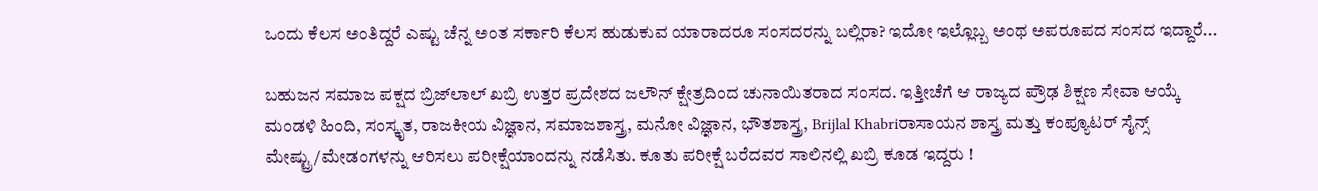ಒಂದು ಕೆಲಸ ಅಂತಿದ್ದರೆ ಎಷ್ಟು ಚೆನ್ನ ಅಂತ ಸರ್ಕಾರಿ ಕೆಲಸ ಹುಡುಕುವ ಯಾರಾದರೂ ಸಂಸದರನ್ನು ಬಲ್ಲಿರಾ? ಇದೋ ಇಲ್ಲೊಬ್ಬ ಅಂಥ ಅಪರೂಪದ ಸಂಸದ ಇದ್ದಾರೆ...

ಬಹುಜನ ಸಮಾಜ ಪಕ್ಷದ ಬ್ರಿಜ್‌ಲಾಲ್‌ ಖಬ್ರಿ ಉತ್ತರ ಪ್ರದೇಶದ ಜಲೌನ್‌ ಕ್ಷೇತ್ರದಿಂದ ಚುನಾಯಿತರಾದ ಸಂಸದ. ಇತ್ತೀಚೆಗೆ ಆ ರಾಜ್ಯದ ಪ್ರೌಢ ಶಿಕ್ಷಣ ಸೇವಾ ಆಯ್ಕೆ ಮಂಡಳಿ ಹಿಂದಿ, ಸಂಸ್ಕೃತ, ರಾಜಕೀಯ ವಿಜ್ಞಾನ, ಸಮಾಜಶಾಸ್ತ್ರ, ಮನೋ ವಿಜ್ಞಾನ, ಭೌತಶಾಸ್ತ್ರ, Brijlal Khabriರಾಸಾಯನ ಶಾಸ್ತ್ರ ಮತ್ತು ಕಂಪ್ಯೂಟರ್‌ ಸೈನ್ಸ್‌ ಮೇಷ್ಟ್ರು/ಮೇಡಂಗಳನ್ನು ಆರಿಸಲು ಪರೀಕ್ಷೆಯಾಂದನ್ನು ನಡೆಸಿತು. ಕೂತು ಪರೀಕ್ಷೆ ಬರೆದವರ ಸಾಲಿನಲ್ಲಿ ಖಬ್ರಿ ಕೂಡ ಇದ್ದರು !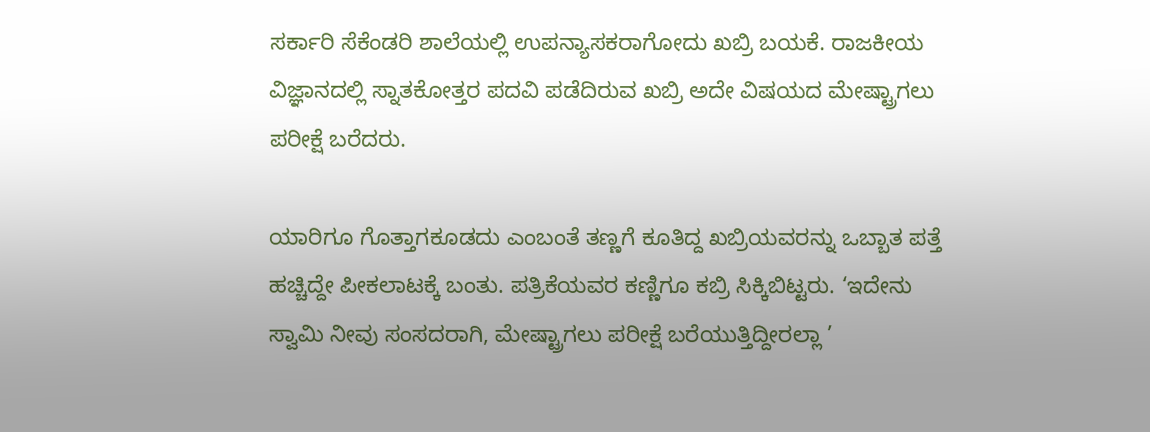ಸರ್ಕಾರಿ ಸೆಕೆಂಡರಿ ಶಾಲೆಯಲ್ಲಿ ಉಪನ್ಯಾಸಕರಾಗೋದು ಖಬ್ರಿ ಬಯಕೆ. ರಾಜಕೀಯ ವಿಜ್ಞಾನದಲ್ಲಿ ಸ್ನಾತಕೋತ್ತರ ಪದವಿ ಪಡೆದಿರುವ ಖಬ್ರಿ ಅದೇ ವಿಷಯದ ಮೇಷ್ಟ್ರಾಗಲು ಪರೀಕ್ಷೆ ಬರೆದರು.

ಯಾರಿಗೂ ಗೊತ್ತಾಗಕೂಡದು ಎಂಬಂತೆ ತಣ್ಣಗೆ ಕೂತಿದ್ದ ಖಬ್ರಿಯವರನ್ನು ಒಬ್ಬಾತ ಪತ್ತೆ ಹಚ್ಚಿದ್ದೇ ಪೀಕಲಾಟಕ್ಕೆ ಬಂತು. ಪತ್ರಿಕೆಯವರ ಕಣ್ಣಿಗೂ ಕಬ್ರಿ ಸಿಕ್ಕಿಬಿಟ್ಟರು. ‘ಇದೇನು ಸ್ವಾಮಿ ನೀವು ಸಂಸದರಾಗಿ, ಮೇಷ್ಟ್ರಾಗಲು ಪರೀಕ್ಷೆ ಬರೆಯುತ್ತಿದ್ದೀರಲ್ಲಾ ’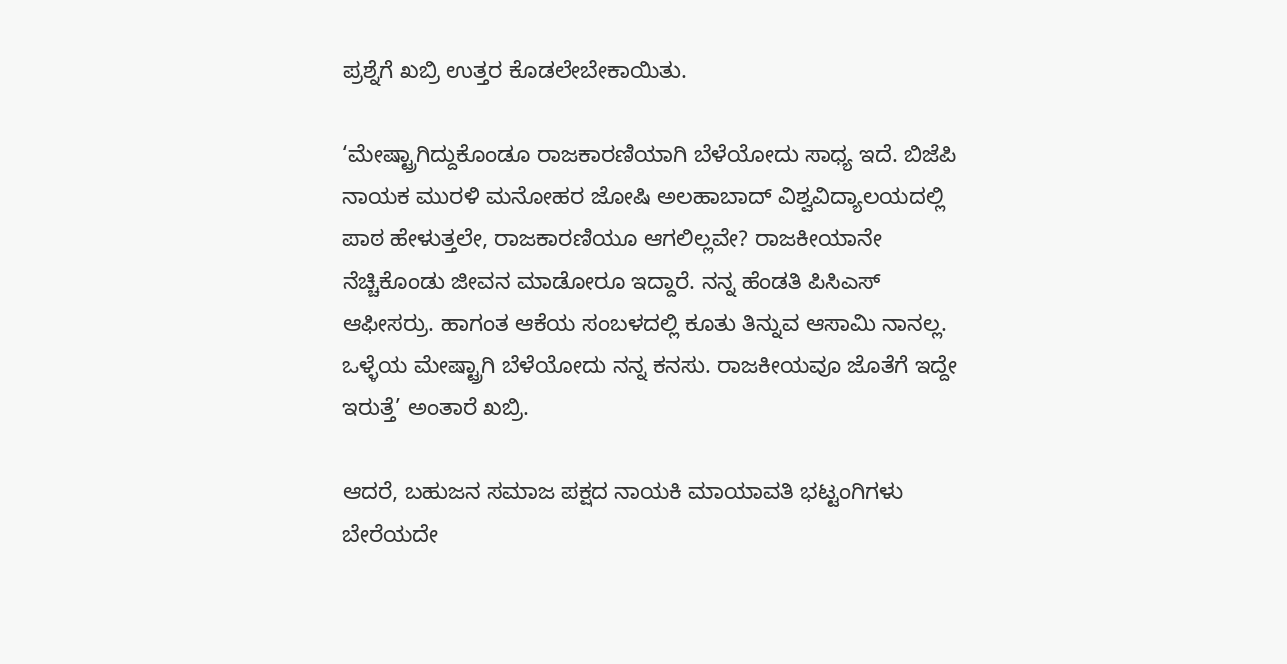ಪ್ರಶ್ನೆಗೆ ಖಬ್ರಿ ಉತ್ತರ ಕೊಡಲೇಬೇಕಾಯಿತು.

‘ಮೇಷ್ಟ್ರಾಗಿದ್ದುಕೊಂಡೂ ರಾಜಕಾರಣಿಯಾಗಿ ಬೆಳೆಯೋದು ಸಾಧ್ಯ ಇದೆ. ಬಿಜೆಪಿ ನಾಯಕ ಮುರಳಿ ಮನೋಹರ ಜೋಷಿ ಅಲಹಾಬಾದ್‌ ವಿಶ್ವವಿದ್ಯಾಲಯದಲ್ಲಿ ಪಾಠ ಹೇಳುತ್ತಲೇ, ರಾಜಕಾರಣಿಯೂ ಆಗಲಿಲ್ಲವೇ? ರಾಜಕೀಯಾನೇ ನೆಚ್ಚಿಕೊಂಡು ಜೀವನ ಮಾಡೋರೂ ಇದ್ದಾರೆ. ನನ್ನ ಹೆಂಡತಿ ಪಿಸಿಎಸ್‌ ಆಫೀಸರ್ರು. ಹಾಗಂತ ಆಕೆಯ ಸಂಬಳದಲ್ಲಿ ಕೂತು ತಿನ್ನುವ ಆಸಾಮಿ ನಾನಲ್ಲ. ಒಳ್ಳೆಯ ಮೇಷ್ಟ್ರಾಗಿ ಬೆಳೆಯೋದು ನನ್ನ ಕನಸು. ರಾಜಕೀಯವೂ ಜೊತೆಗೆ ಇದ್ದೇ ಇರುತ್ತೆ’ ಅಂತಾರೆ ಖಬ್ರಿ.

ಆದರೆ, ಬಹುಜನ ಸಮಾಜ ಪಕ್ಷದ ನಾಯಕಿ ಮಾಯಾವತಿ ಭಟ್ಟಂಗಿಗಳು ಬೇರೆಯದೇ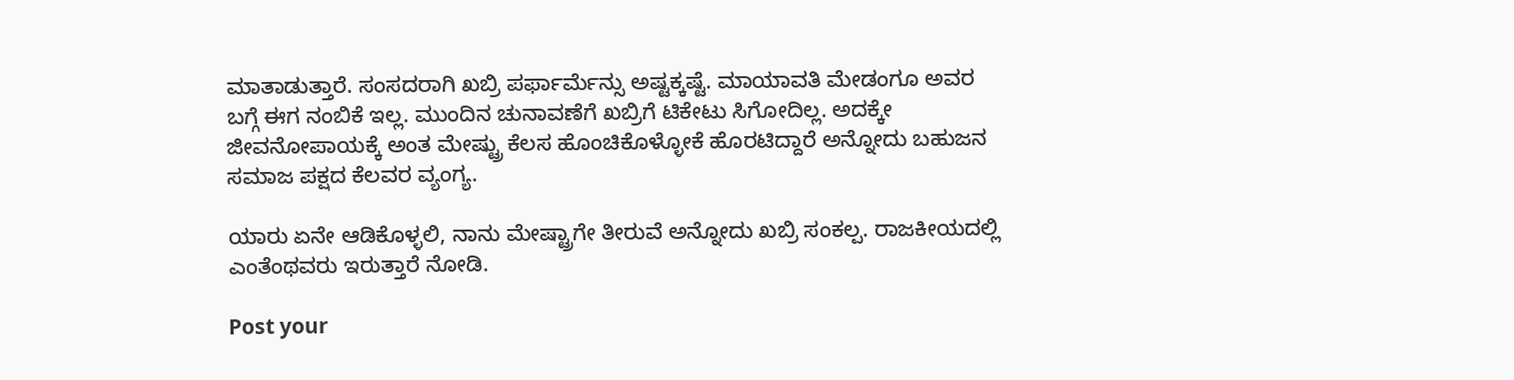ಮಾತಾಡುತ್ತಾರೆ. ಸಂಸದರಾಗಿ ಖಬ್ರಿ ಪರ್ಫಾರ್ಮೆನ್ಸು ಅಷ್ಟಕ್ಕಷ್ಟೆ. ಮಾಯಾವತಿ ಮೇಡಂಗೂ ಅವರ ಬಗ್ಗೆ ಈಗ ನಂಬಿಕೆ ಇಲ್ಲ. ಮುಂದಿನ ಚುನಾವಣೆಗೆ ಖಬ್ರಿಗೆ ಟಿಕೇಟು ಸಿಗೋದಿಲ್ಲ. ಅದಕ್ಕೇ ಜೀವನೋಪಾಯಕ್ಕೆ ಅಂತ ಮೇಷ್ಟ್ರು ಕೆಲಸ ಹೊಂಚಿಕೊಳ್ಳೋಕೆ ಹೊರಟಿದ್ದಾರೆ ಅನ್ನೋದು ಬಹುಜನ ಸಮಾಜ ಪಕ್ಷದ ಕೆಲವರ ವ್ಯಂಗ್ಯ.

ಯಾರು ಏನೇ ಆಡಿಕೊಳ್ಳಲಿ, ನಾನು ಮೇಷ್ಟ್ರಾಗೇ ತೀರುವೆ ಅನ್ನೋದು ಖಬ್ರಿ ಸಂಕಲ್ಪ. ರಾಜಕೀಯದಲ್ಲಿ ಎಂತೆಂಥವರು ಇರುತ್ತಾರೆ ನೋಡಿ.

Post your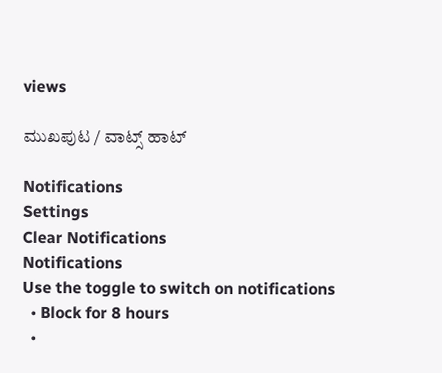views

ಮುಖಪುಟ / ವಾಟ್ಸ್‌ ಹಾಟ್‌

Notifications
Settings
Clear Notifications
Notifications
Use the toggle to switch on notifications
  • Block for 8 hours
  •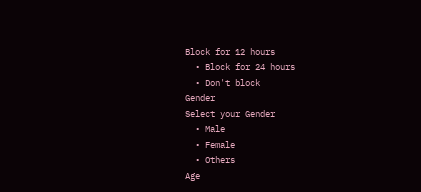Block for 12 hours
  • Block for 24 hours
  • Don't block
Gender
Select your Gender
  • Male
  • Female
  • Others
Age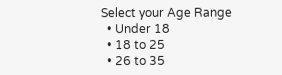Select your Age Range
  • Under 18
  • 18 to 25
  • 26 to 35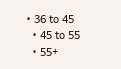• 36 to 45
  • 45 to 55
  • 55+